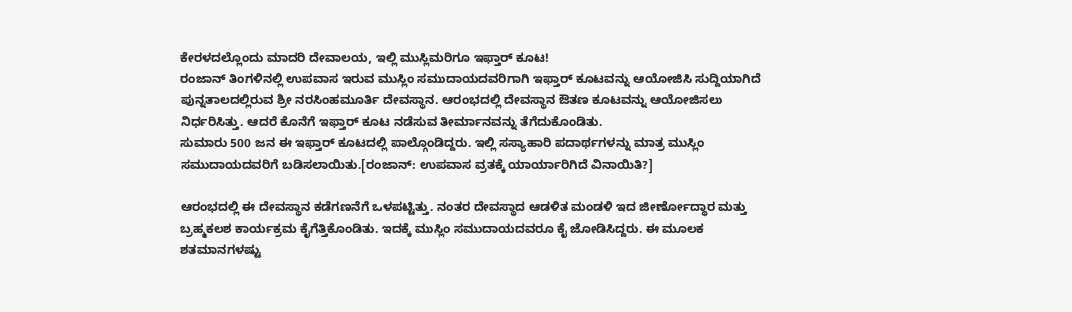ಕೇರಳದಲ್ಲೊಂದು ಮಾದರಿ ದೇವಾಲಯ, ಇಲ್ಲಿ ಮುಸ್ಲಿಮರಿಗೂ ಇಫ್ತಾರ್ ಕೂಟ!
ರಂಜಾನ್ ತಿಂಗಳಿನಲ್ಲಿ ಉಪವಾಸ ಇರುವ ಮುಸ್ಲಿಂ ಸಮುದಾಯದವರಿಗಾಗಿ ಇಫ್ತಾರ್ ಕೂಟವನ್ನು ಆಯೋಜಿಸಿ ಸುದ್ದಿಯಾಗಿದೆ ಪುನ್ನತಾಲದಲ್ಲಿರುವ ಶ್ರೀ ನರಸಿಂಹಮೂರ್ತಿ ದೇವಸ್ಥಾನ. ಆರಂಭದಲ್ಲಿ ದೇವಸ್ಥಾನ ಔತಣ ಕೂಟವನ್ನು ಆಯೋಜಿಸಲು ನಿರ್ಧರಿಸಿತ್ತು. ಆದರೆ ಕೊನೆಗೆ ಇಫ್ತಾರ್ ಕೂಟ ನಡೆಸುವ ತೀರ್ಮಾನವನ್ನು ತೆಗೆದುಕೊಂಡಿತು.
ಸುಮಾರು 500 ಜನ ಈ ಇಫ್ತಾರ್ ಕೂಟದಲ್ಲಿ ಪಾಲ್ಗೊಂಡಿದ್ದರು. ಇಲ್ಲಿ ಸಸ್ಯಾಹಾರಿ ಪದಾರ್ಥಗಳನ್ನು ಮಾತ್ರ ಮುಸ್ಲಿಂ ಸಮುದಾಯದವರಿಗೆ ಬಡಿಸಲಾಯಿತು.[ರಂಜಾನ್: ಉಪವಾಸ ವ್ರತಕ್ಕೆ ಯಾರ್ಯಾರಿಗಿದೆ ವಿನಾಯಿತಿ?]

ಆರಂಭದಲ್ಲಿ ಈ ದೇವಸ್ಥಾನ ಕಡೆಗಣನೆಗೆ ಒಳಪಟ್ಟಿತ್ತು. ನಂತರ ದೇವಸ್ಥಾದ ಆಡಳಿತ ಮಂಡಳಿ ಇದ ಜೀರ್ಣೋದ್ಧಾರ ಮತ್ತು ಬ್ರಹ್ಮಕಲಶ ಕಾರ್ಯಕ್ರಮ ಕೈಗೆತ್ತಿಕೊಂಡಿತು. ಇದಕ್ಕೆ ಮುಸ್ಲಿಂ ಸಮುದಾಯದವರೂ ಕೈ ಜೋಡಿಸಿದ್ದರು. ಈ ಮೂಲಕ ಶತಮಾನಗಳಷ್ಟು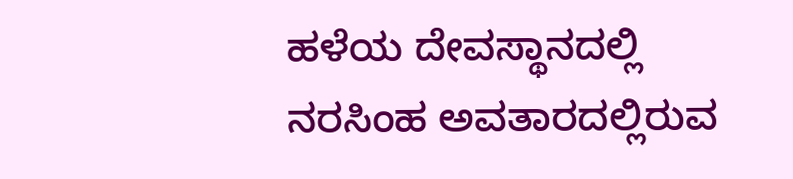ಹಳೆಯ ದೇವಸ್ಥಾನದಲ್ಲಿ ನರಸಿಂಹ ಅವತಾರದಲ್ಲಿರುವ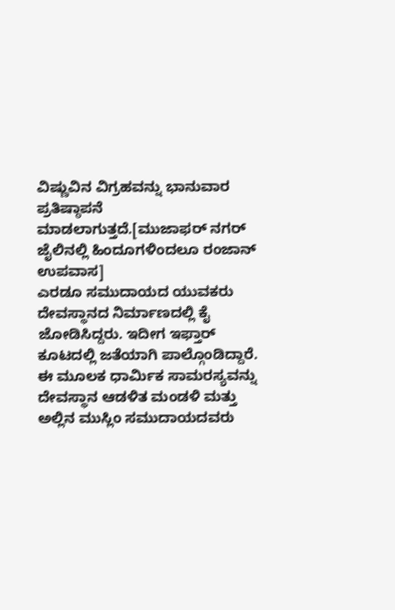ವಿಷ್ಣುವಿನ ವಿಗ್ರಹವನ್ನು ಭಾನುವಾರ ಪ್ರತಿಷ್ಠಾಪನೆ ಮಾಡಲಾಗುತ್ತದೆ.[ಮುಜಾಫರ್ ನಗರ್ ಜೈಲಿನಲ್ಲಿ ಹಿಂದೂಗಳಿಂದಲೂ ರಂಜಾನ್ ಉಪವಾಸ]
ಎರಡೂ ಸಮುದಾಯದ ಯುವಕರು ದೇವಸ್ಥಾನದ ನಿರ್ಮಾಣದಲ್ಲಿ ಕೈ ಜೋಡಿಸಿದ್ದರು. ಇದೀಗ ಇಫ್ತಾರ್ ಕೂಟದಲ್ಲಿ ಜತೆಯಾಗಿ ಪಾಲ್ಗೊಂಡಿದ್ದಾರೆ. ಈ ಮೂಲಕ ಧಾರ್ಮಿಕ ಸಾಮರಸ್ಯವನ್ನು ದೇವಸ್ಥಾನ ಆಡಳಿತ ಮಂಡಳಿ ಮತ್ತು ಅಲ್ಲಿನ ಮುಸ್ಲಿಂ ಸಮುದಾಯದವರು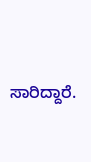ಸಾರಿದ್ದಾರೆ.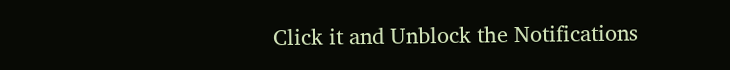Click it and Unblock the Notifications